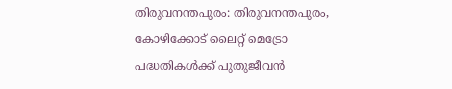തിരുവനന്തപുരം: തിരുവനന്തപുരം, കോഴിക്കോട് ലൈറ്റ് മെട്രോ പദ്ധതികൾക്ക് പുതുജീവൻ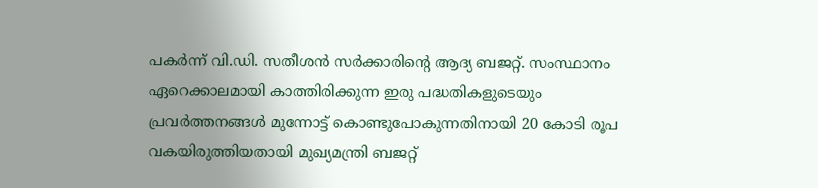പകർന്ന് വി.ഡി. സതീശൻ സർക്കാരിന്റെ ആദ്യ ബജറ്റ്. സംസ്ഥാനം ഏറെക്കാലമായി കാത്തിരിക്കുന്ന ഇരു പദ്ധതികളുടെയും പ്രവർത്തനങ്ങൾ മുന്നോട്ട് കൊണ്ടുപോകുന്നതിനായി 20 കോടി രൂപ വകയിരുത്തിയതായി മുഖ്യമന്ത്രി ബജറ്റ്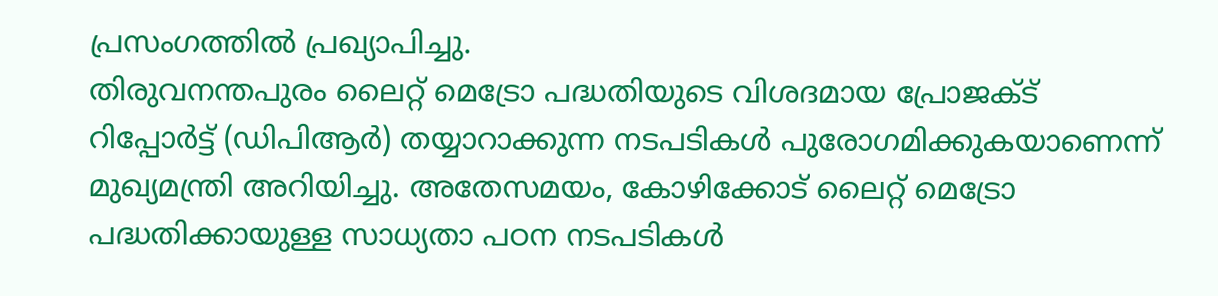പ്രസംഗത്തിൽ പ്രഖ്യാപിച്ചു.
തിരുവനന്തപുരം ലൈറ്റ് മെട്രോ പദ്ധതിയുടെ വിശദമായ പ്രോജക്ട് റിപ്പോർട്ട് (ഡിപിആർ) തയ്യാറാക്കുന്ന നടപടികൾ പുരോഗമിക്കുകയാണെന്ന് മുഖ്യമന്ത്രി അറിയിച്ചു. അതേസമയം, കോഴിക്കോട് ലൈറ്റ് മെട്രോ പദ്ധതിക്കായുള്ള സാധ്യതാ പഠന നടപടികൾ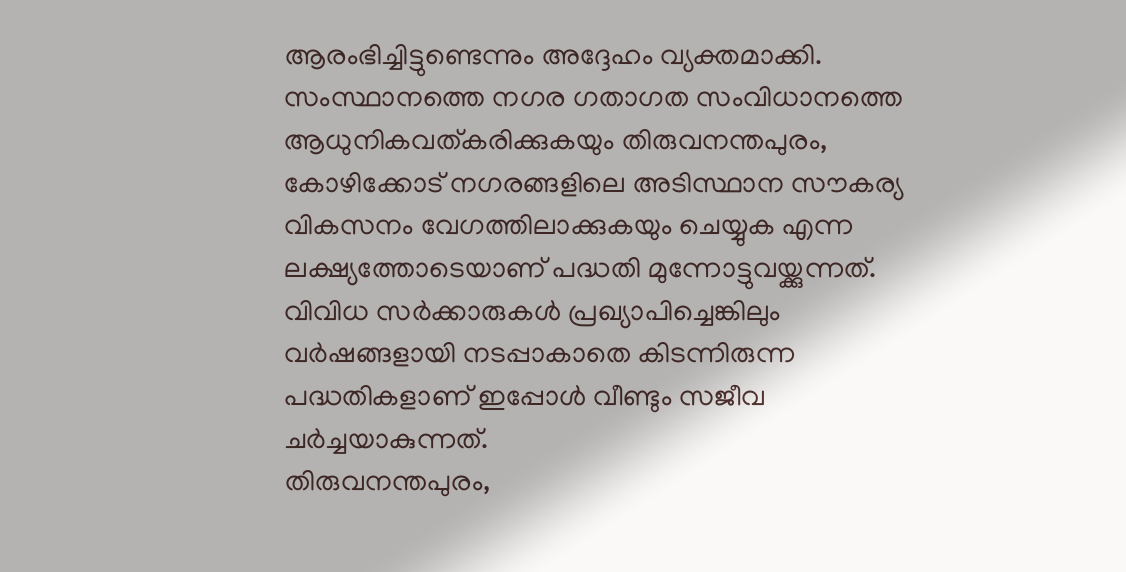ആരംഭിച്ചിട്ടുണ്ടെന്നും അദ്ദേഹം വ്യക്തമാക്കി.
സംസ്ഥാനത്തെ നഗര ഗതാഗത സംവിധാനത്തെ ആധുനികവത്കരിക്കുകയും തിരുവനന്തപുരം, കോഴിക്കോട് നഗരങ്ങളിലെ അടിസ്ഥാന സൗകര്യ വികസനം വേഗത്തിലാക്കുകയും ചെയ്യുക എന്ന ലക്ഷ്യത്തോടെയാണ് പദ്ധതി മുന്നോട്ടുവയ്ക്കുന്നത്. വിവിധ സർക്കാരുകൾ പ്രഖ്യാപിച്ചെങ്കിലും വർഷങ്ങളായി നടപ്പാകാതെ കിടന്നിരുന്ന പദ്ധതികളാണ് ഇപ്പോൾ വീണ്ടും സജീവ ചർച്ചയാകുന്നത്.
തിരുവനന്തപുരം,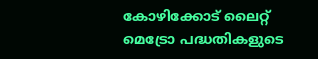കോഴിക്കോട് ലൈറ്റ് മെട്രോ പദ്ധതികളുടെ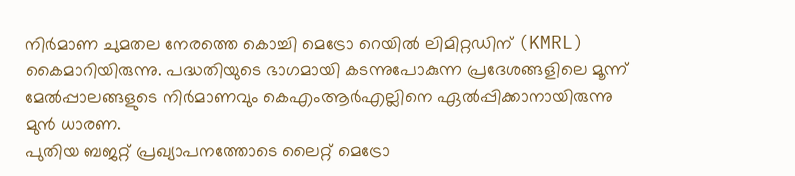നിർമാണ ചുമതല നേരത്തെ കൊച്ചി മെട്രോ റെയിൽ ലിമിറ്റഡിന് (KMRL) കൈമാറിയിരുന്നു. പദ്ധതിയുടെ ഭാഗമായി കടന്നുപോകുന്ന പ്രദേശങ്ങളിലെ മൂന്ന് മേൽപ്പാലങ്ങളുടെ നിർമാണവും കെഎംആർഎല്ലിനെ ഏൽപ്പിക്കാനായിരുന്നു മുൻ ധാരണ.
പുതിയ ബജറ്റ് പ്രഖ്യാപനത്തോടെ ലൈറ്റ് മെട്രോ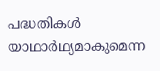പദ്ധതികൾ യാഥാർഥ്യമാകുമെന്ന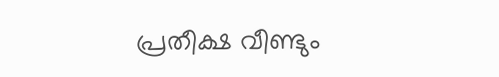പ്രതീക്ഷ വീണ്ടും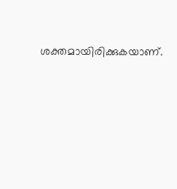ശക്തമായിരിക്കുകയാണ്.